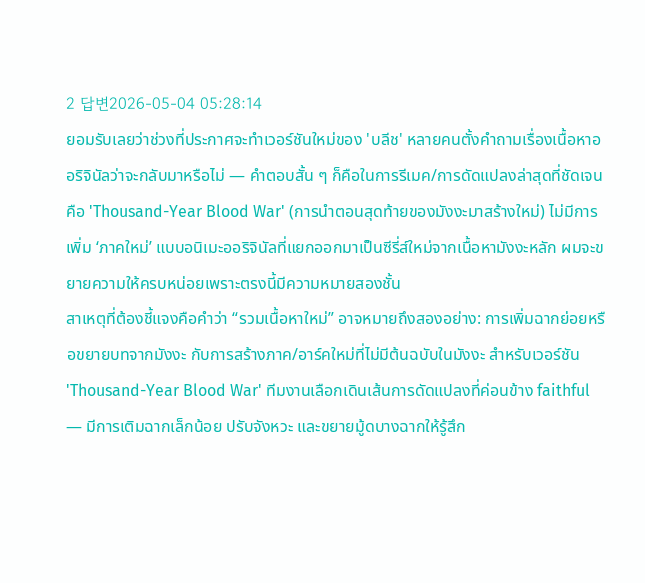2 답변2026-05-04 05:28:14
ยอมรับเลยว่าช่วงที่ประกาศจะทำเวอร์ชันใหม่ของ 'บลีช' หลายคนตั้งคำถามเรื่องเนื้อหาออริจินัลว่าจะกลับมาหรือไม่ — คำตอบสั้น ๆ ก็คือในการรีเมค/การดัดแปลงล่าสุดที่ชัดเจนคือ 'Thousand-Year Blood War' (การนำตอนสุดท้ายของมังงะมาสร้างใหม่) ไม่มีการเพิ่ม ‘ภาคใหม่’ แบบอนิเมะออริจินัลที่แยกออกมาเป็นซีรี่ส์ใหม่จากเนื้อหามังงะหลัก ผมจะขยายความให้ครบหน่อยเพราะตรงนี้มีความหมายสองชั้น
สาเหตุที่ต้องชี้แจงคือคำว่า “รวมเนื้อหาใหม่” อาจหมายถึงสองอย่าง: การเพิ่มฉากย่อยหรือขยายบทจากมังงะ กับการสร้างภาค/อาร์คใหม่ที่ไม่มีต้นฉบับในมังงะ สำหรับเวอร์ชัน 'Thousand-Year Blood War' ทีมงานเลือกเดินเส้นการดัดแปลงที่ค่อนข้าง faithful — มีการเติมฉากเล็กน้อย ปรับจังหวะ และขยายมู้ดบางฉากให้รู้สึก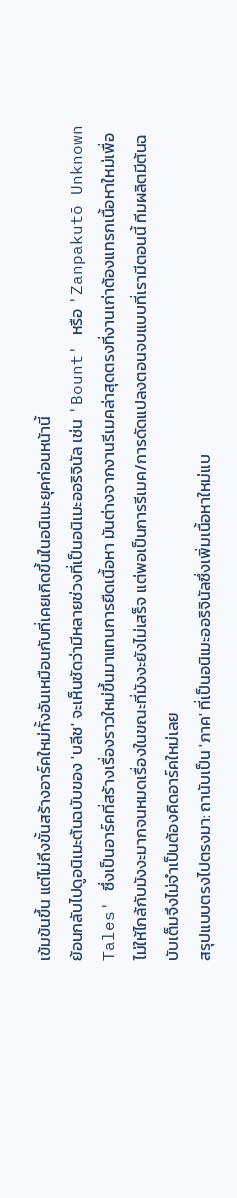เข้มข้นขึ้น แต่ไม่ถึงขั้นสร้างอาร์คใหม่ทั้งอันเหมือนกับที่เคยเกิดขึ้นในอนิเมะยุคก่อนหน้านี้
ย้อนกลับไปดูอนิเมะต้นฉบับของ 'บลีช' จะเห็นชัดว่ามีหลายช่วงที่เป็นอนิเมะออริจินัล เช่น 'Bount' หรือ 'Zanpakutō Unknown Tales' ซึ่งเป็นอาร์คที่สร้างเรื่องราวใหม่ขึ้นมาแทนการยืดเนื้อหา มันต่างจากงานรีเมคล่าสุดตรงที่งานเก่าต้องแทรกเนื้อหาใหม่เพื่อไม่ให้ไกล้กับมังงะมากจนหมดเรื่องในขณะที่มังงะยังไม่เสร็จ แต่พอเป็นการรีเมค/การดัดแปลงตอนจบแบบที่เรามีตอนนี้ ทีมผลิตมีต้นฉบับเต็มจึงไม่จำเป็นต้องคิดอาร์คใหม่เลย
สรุปแบบตรงไปตรงมา: ถานับเป็น 'ภาค' ที่เป็นอนิเมะออริจินัลซึ่งเพิ่มเนื้อหาใหม่แบ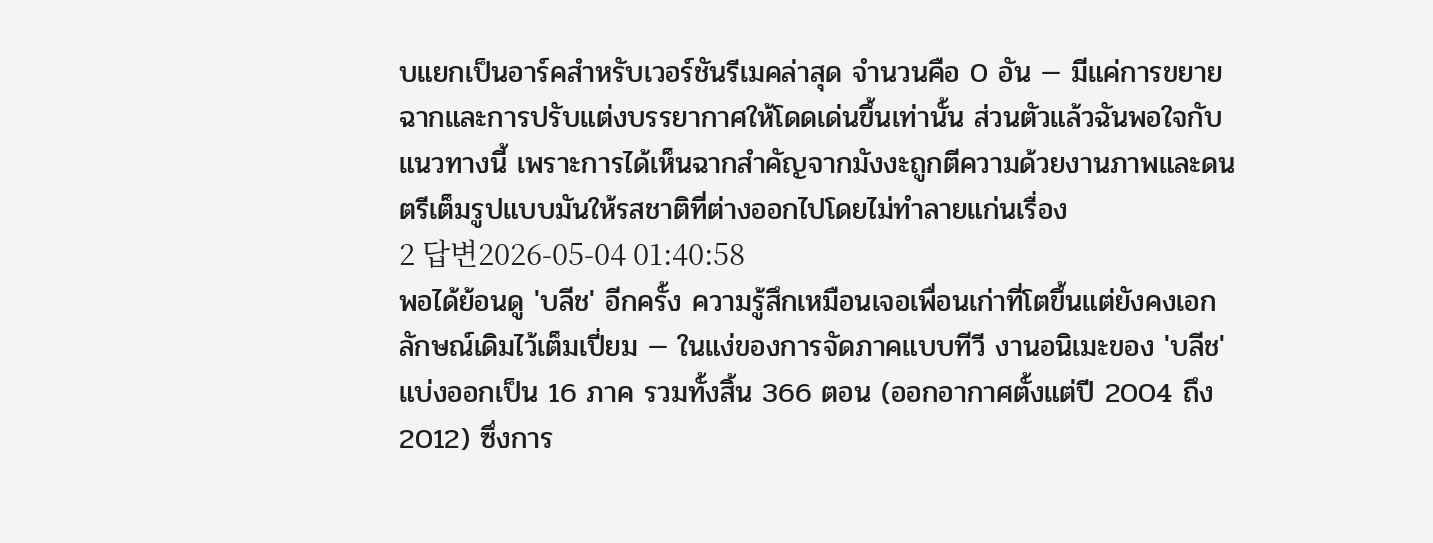บแยกเป็นอาร์คสำหรับเวอร์ชันรีเมคล่าสุด จำนวนคือ 0 อัน — มีแค่การขยายฉากและการปรับแต่งบรรยากาศให้โดดเด่นขึ้นเท่านั้น ส่วนตัวแล้วฉันพอใจกับแนวทางนี้ เพราะการได้เห็นฉากสำคัญจากมังงะถูกตีความด้วยงานภาพและดนตรีเต็มรูปแบบมันให้รสชาติที่ต่างออกไปโดยไม่ทำลายแก่นเรื่อง
2 답변2026-05-04 01:40:58
พอได้ย้อนดู 'บลีช' อีกครั้ง ความรู้สึกเหมือนเจอเพื่อนเก่าที่โตขึ้นแต่ยังคงเอกลักษณ์เดิมไว้เต็มเปี่ยม — ในแง่ของการจัดภาคแบบทีวี งานอนิเมะของ 'บลีช' แบ่งออกเป็น 16 ภาค รวมทั้งสิ้น 366 ตอน (ออกอากาศตั้งแต่ปี 2004 ถึง 2012) ซึ่งการ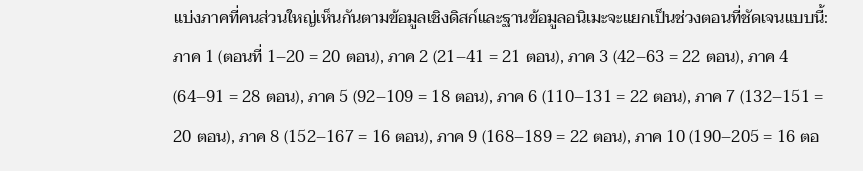แบ่งภาคที่คนส่วนใหญ่เห็นกันตามข้อมูลเชิงดิสก์และฐานข้อมูลอนิเมะจะแยกเป็นช่วงตอนที่ชัดเจนแบบนี้: ภาค 1 (ตอนที่ 1–20 = 20 ตอน), ภาค 2 (21–41 = 21 ตอน), ภาค 3 (42–63 = 22 ตอน), ภาค 4 (64–91 = 28 ตอน), ภาค 5 (92–109 = 18 ตอน), ภาค 6 (110–131 = 22 ตอน), ภาค 7 (132–151 = 20 ตอน), ภาค 8 (152–167 = 16 ตอน), ภาค 9 (168–189 = 22 ตอน), ภาค 10 (190–205 = 16 ตอ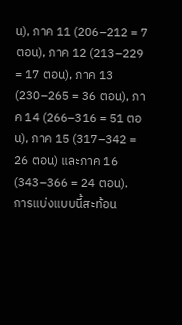น), ภาค 11 (206–212 = 7 ตอน), ภาค 12 (213–229 = 17 ตอน), ภาค 13 (230–265 = 36 ตอน), ภาค 14 (266–316 = 51 ตอน), ภาค 15 (317–342 = 26 ตอน) และภาค 16 (343–366 = 24 ตอน).
การแบ่งแบบนี้สะท้อน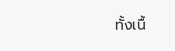ทั้งเนื้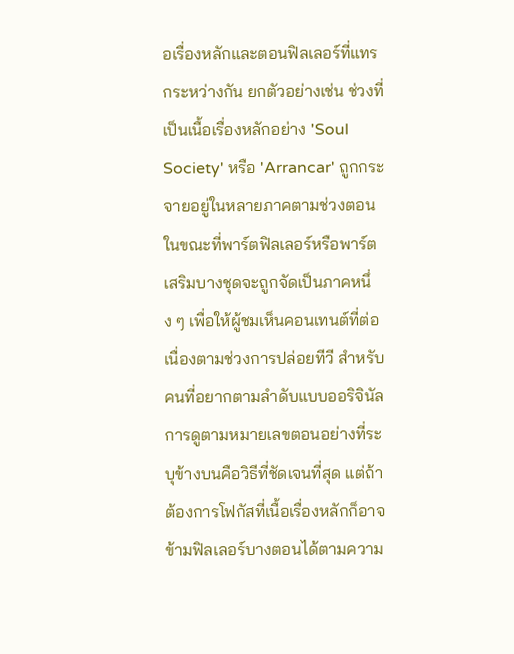อเรื่องหลักและตอนฟิลเลอร์ที่แทรกระหว่างกัน ยกตัวอย่างเช่น ช่วงที่เป็นเนื้อเรื่องหลักอย่าง 'Soul Society' หรือ 'Arrancar' ถูกกระจายอยู่ในหลายภาคตามช่วงตอน ในขณะที่พาร์ตฟิลเลอร์หรือพาร์ตเสริมบางชุดจะถูกจัดเป็นภาคหนึ่ง ๆ เพื่อให้ผู้ชมเห็นคอนเทนต์ที่ต่อเนื่องตามช่วงการปล่อยทีวี สำหรับคนที่อยากตามลำดับแบบออริจินัล การดูตามหมายเลขตอนอย่างที่ระบุข้างบนคือวิธีที่ชัดเจนที่สุด แต่ถ้าต้องการโฟกัสที่เนื้อเรื่องหลักก็อาจข้ามฟิลเลอร์บางตอนได้ตามความ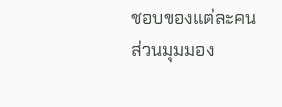ชอบของแต่ละคน
ส่วนมุมมอง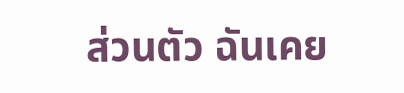ส่วนตัว ฉันเคย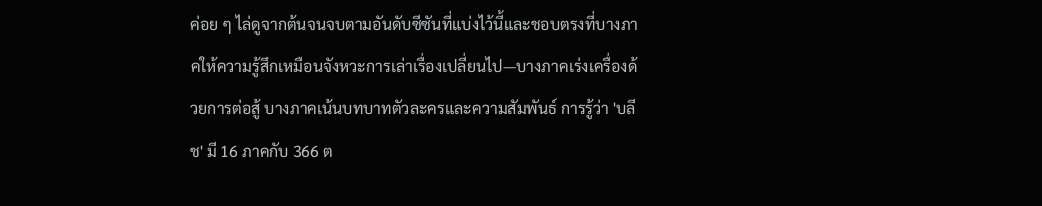ค่อย ๆ ไล่ดูจากต้นจนจบตามอันดับซีซันที่แบ่งไว้นี้และชอบตรงที่บางภาคให้ความรู้สึกเหมือนจังหวะการเล่าเรื่องเปลี่ยนไป—บางภาคเร่งเครื่องด้วยการต่อสู้ บางภาคเน้นบทบาทตัวละครและความสัมพันธ์ การรู้ว่า 'บลีช' มี 16 ภาคกับ 366 ต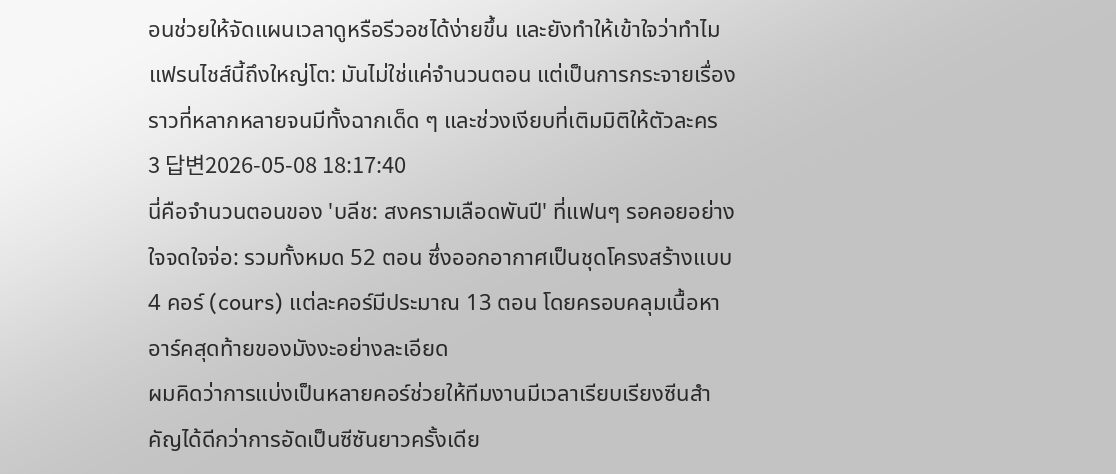อนช่วยให้จัดแผนเวลาดูหรือรีวอชได้ง่ายขึ้น และยังทำให้เข้าใจว่าทำไมแฟรนไชส์นี้ถึงใหญ่โต: มันไม่ใช่แค่จำนวนตอน แต่เป็นการกระจายเรื่องราวที่หลากหลายจนมีทั้งฉากเด็ด ๆ และช่วงเงียบที่เติมมิติให้ตัวละคร
3 답변2026-05-08 18:17:40
นี่คือจำนวนตอนของ 'บลีช: สงครามเลือดพันปี' ที่แฟนๆ รอคอยอย่างใจจดใจจ่อ: รวมทั้งหมด 52 ตอน ซึ่งออกอากาศเป็นชุดโครงสร้างแบบ 4 คอร์ (cours) แต่ละคอร์มีประมาณ 13 ตอน โดยครอบคลุมเนื้อหาอาร์คสุดท้ายของมังงะอย่างละเอียด
ผมคิดว่าการแบ่งเป็นหลายคอร์ช่วยให้ทีมงานมีเวลาเรียบเรียงซีนสำคัญได้ดีกว่าการอัดเป็นซีซันยาวครั้งเดีย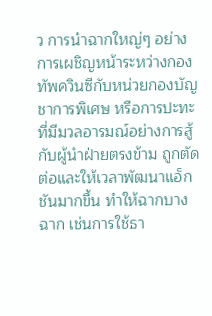ว การนำฉากใหญ่ๆ อย่างการเผชิญหน้าระหว่างกองทัพควินซีกับหน่วยกองบัญชาการพิเศษ หรือการปะทะที่มีมวลอารมณ์อย่างการสู้กับผู้นำฝ่ายตรงข้าม ถูกตัดต่อและให้เวลาพัฒนาแอ็กชันมากขึ้น ทำให้ฉากบางฉาก เช่นการใช้ธา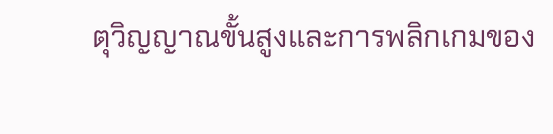ตุวิญญาณขั้นสูงและการพลิกเกมของ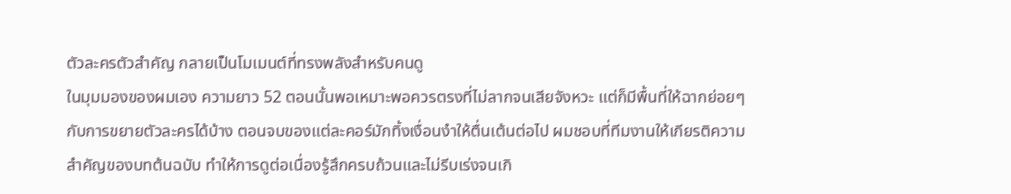ตัวละครตัวสำคัญ กลายเป็นโมเมนต์ที่ทรงพลังสำหรับคนดู
ในมุมมองของผมเอง ความยาว 52 ตอนนั้นพอเหมาะพอควรตรงที่ไม่ลากจนเสียจังหวะ แต่ก็มีพื้นที่ให้ฉากย่อยๆ กับการขยายตัวละครได้บ้าง ตอนจบของแต่ละคอร์มักทิ้งเงื่อนงำให้ตื่นเต้นต่อไป ผมชอบที่ทีมงานให้เกียรติความสำคัญของบทต้นฉบับ ทำให้การดูต่อเนื่องรู้สึกครบถ้วนและไม่รีบเร่งจนเกิ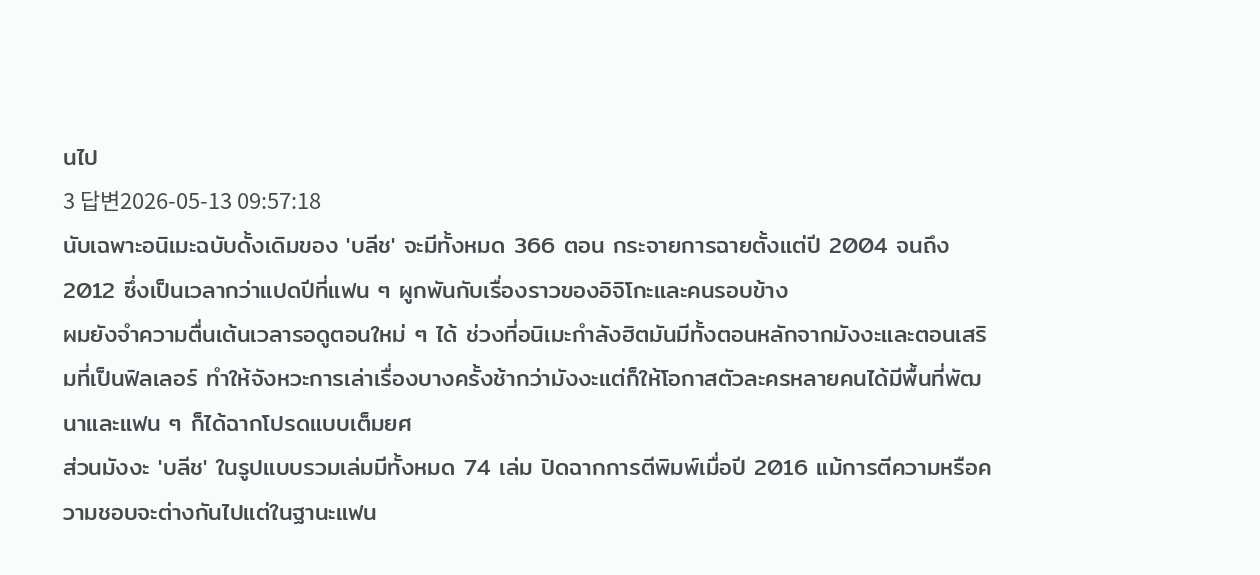นไป
3 답변2026-05-13 09:57:18
นับเฉพาะอนิเมะฉบับดั้งเดิมของ 'บลีช' จะมีทั้งหมด 366 ตอน กระจายการฉายตั้งแต่ปี 2004 จนถึง 2012 ซึ่งเป็นเวลากว่าแปดปีที่แฟน ๆ ผูกพันกับเรื่องราวของอิจิโกะและคนรอบข้าง
ผมยังจำความตื่นเต้นเวลารอดูตอนใหม่ ๆ ได้ ช่วงที่อนิเมะกำลังฮิตมันมีทั้งตอนหลักจากมังงะและตอนเสริมที่เป็นฟิลเลอร์ ทำให้จังหวะการเล่าเรื่องบางครั้งช้ากว่ามังงะแต่ก็ให้โอกาสตัวละครหลายคนได้มีพื้นที่พัฒนาและแฟน ๆ ก็ได้ฉากโปรดแบบเต็มยศ
ส่วนมังงะ 'บลีช' ในรูปแบบรวมเล่มมีทั้งหมด 74 เล่ม ปิดฉากการตีพิมพ์เมื่อปี 2016 แม้การตีความหรือความชอบจะต่างกันไปแต่ในฐานะแฟน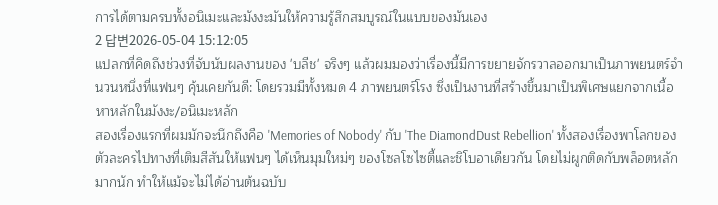การได้ตามครบทั้งอนิเมะและมังงะมันให้ความรู้สึกสมบูรณ์ในแบบของมันเอง
2 답변2026-05-04 15:12:05
แปลกที่คิดถึงช่วงที่จับนับผลงานของ 'บลีช' จริงๆ แล้วผมมองว่าเรื่องนี้มีการขยายจักรวาลออกมาเป็นภาพยนตร์จำนวนหนึ่งที่แฟนๆ คุ้นเคยกันดี: โดยรวมมีทั้งหมด 4 ภาพยนตร์โรง ซึ่งเป็นงานที่สร้างขึ้นมาเป็นพิเศษแยกจากเนื้อหาหลักในมังงะ/อนิเมะหลัก
สองเรื่องแรกที่ผมมักจะนึกถึงคือ 'Memories of Nobody' กับ 'The DiamondDust Rebellion' ทั้งสองเรื่องพาโลกของตัวละครไปทางที่เติมสีสันให้แฟนๆ ได้เห็นมุมใหม่ๆ ของโซลโซไซตี้และชิโบอาเดียวกัน โดยไม่ผูกติดกับพล็อตหลักมากนัก ทำให้แม้จะไม่ได้อ่านต้นฉบับ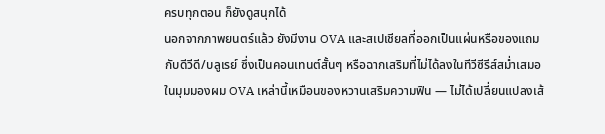ครบทุกตอน ก็ยังดูสนุกได้
นอกจากภาพยนตร์แล้ว ยังมีงาน OVA และสเปเชียลที่ออกเป็นแผ่นหรือของแถมกับดีวีดี/บลูเรย์ ซึ่งเป็นคอนเทนต์สั้นๆ หรือฉากเสริมที่ไม่ได้ลงในทีวีซีรีส์สม่ำเสมอ ในมุมมองผม OVA เหล่านี้เหมือนของหวานเสริมความฟิน — ไม่ได้เปลี่ยนแปลงเส้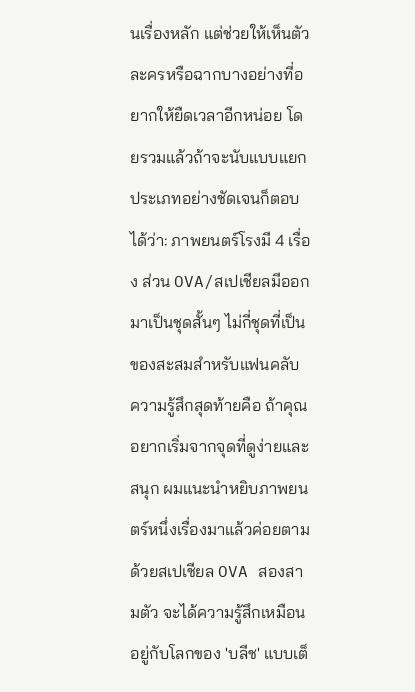นเรื่องหลัก แต่ช่วยให้เห็นตัวละครหรือฉากบางอย่างที่อยากให้ยืดเวลาอีกหน่อย โดยรวมแล้วถ้าจะนับแบบแยกประเภทอย่างชัดเจนก็ตอบได้ว่า: ภาพยนตร์โรงมี 4 เรื่อง ส่วน OVA/สเปเชียลมีออกมาเป็นชุดสั้นๆ ไม่กี่ชุดที่เป็นของสะสมสำหรับแฟนคลับ
ความรู้สึกสุดท้ายคือ ถ้าคุณอยากเริ่มจากจุดที่ดูง่ายและสนุก ผมแนะนำหยิบภาพยนตร์หนึ่งเรื่องมาแล้วค่อยตามด้วยสเปเชียล OVA สองสามตัว จะได้ความรู้สึกเหมือนอยู่กับโลกของ 'บลีช' แบบเต็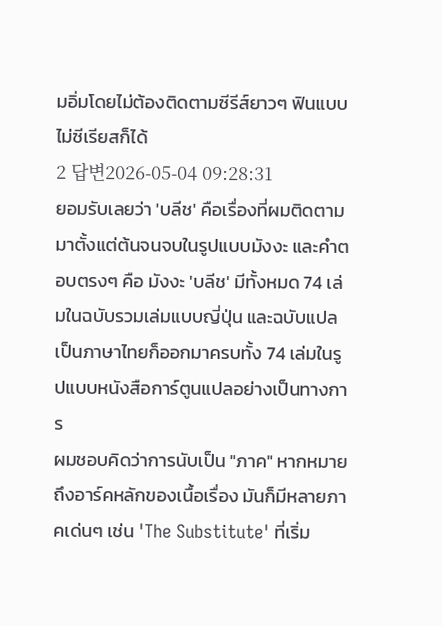มอิ่มโดยไม่ต้องติดตามซีรีส์ยาวๆ ฟินแบบไม่ซีเรียสก็ได้
2 답변2026-05-04 09:28:31
ยอมรับเลยว่า 'บลีช' คือเรื่องที่ผมติดตามมาตั้งแต่ต้นจนจบในรูปแบบมังงะ และคำตอบตรงๆ คือ มังงะ 'บลีช' มีทั้งหมด 74 เล่มในฉบับรวมเล่มแบบญี่ปุ่น และฉบับแปลเป็นภาษาไทยก็ออกมาครบทั้ง 74 เล่มในรูปแบบหนังสือการ์ตูนแปลอย่างเป็นทางการ
ผมชอบคิดว่าการนับเป็น "ภาค" หากหมายถึงอาร์คหลักของเนื้อเรื่อง มันก็มีหลายภาคเด่นๆ เช่น 'The Substitute' ที่เริ่ม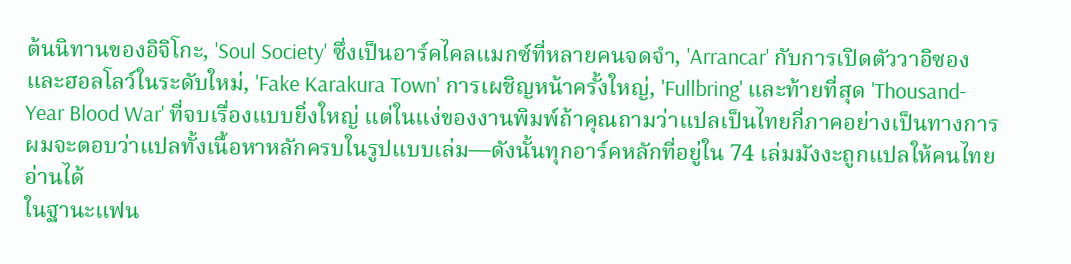ต้นนิทานของอิจิโกะ, 'Soul Society' ซึ่งเป็นอาร์คไคลแมกซ์ที่หลายคนจดจำ, 'Arrancar' กับการเปิดตัววาอิซองและฮอลโลว์ในระดับใหม่, 'Fake Karakura Town' การเผชิญหน้าครั้งใหญ่, 'Fullbring' และท้ายที่สุด 'Thousand-Year Blood War' ที่จบเรื่องแบบยิ่งใหญ่ แต่ในแง่ของงานพิมพ์ถ้าคุณถามว่าแปลเป็นไทยกี่ภาคอย่างเป็นทางการ ผมจะตอบว่าแปลทั้งเนื้อหาหลักครบในรูปแบบเล่ม—ดังนั้นทุกอาร์คหลักที่อยู่ใน 74 เล่มมังงะถูกแปลให้คนไทยอ่านได้
ในฐานะแฟน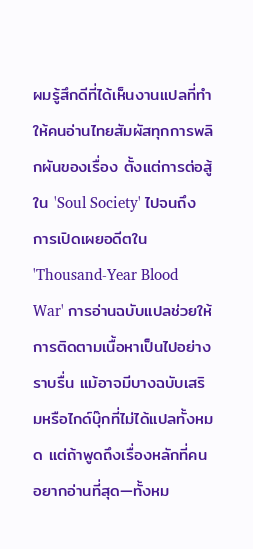ผมรู้สึกดีที่ได้เห็นงานแปลที่ทำให้คนอ่านไทยสัมผัสทุกการพลิกผันของเรื่อง ตั้งแต่การต่อสู้ใน 'Soul Society' ไปจนถึงการเปิดเผยอดีตใน 'Thousand-Year Blood War' การอ่านฉบับแปลช่วยให้การติดตามเนื้อหาเป็นไปอย่างราบรื่น แม้อาจมีบางฉบับเสริมหรือไกด์บุ๊กที่ไม่ได้แปลทั้งหมด แต่ถ้าพูดถึงเรื่องหลักที่คนอยากอ่านที่สุด—ทั้งหม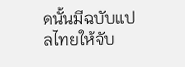ดนั้นมีฉบับแปลไทยให้จับ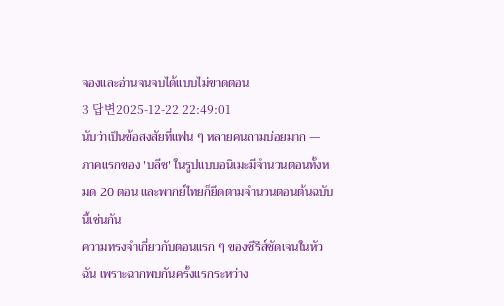จองและอ่านจนจบได้แบบไม่ขาดตอน
3 답변2025-12-22 22:49:01
นับว่าเป็นข้อสงสัยที่แฟน ๆ หลายคนถามบ่อยมาก — ภาคแรกของ 'บลีช' ในรูปแบบอนิเมะมีจำนวนตอนทั้งหมด 20 ตอน และพากย์ไทยก็ยึดตามจำนวนตอนต้นฉบับนี้เช่นกัน
ความทรงจำเกี่ยวกับตอนแรก ๆ ของซีรีส์ชัดเจนในหัวฉัน เพราะฉากพบกันครั้งแรกระหว่าง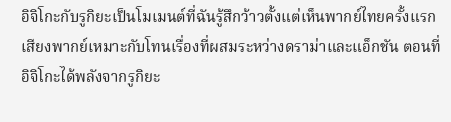อิจิโกะกับรูกิยะเป็นโมเมนต์ที่ฉันรู้สึกว้าวตั้งแต่เห็นพากย์ไทยครั้งแรก เสียงพากย์เหมาะกับโทนเรื่องที่ผสมระหว่างดราม่าและแอ็กชัน ตอนที่อิจิโกะได้พลังจากรูกิยะ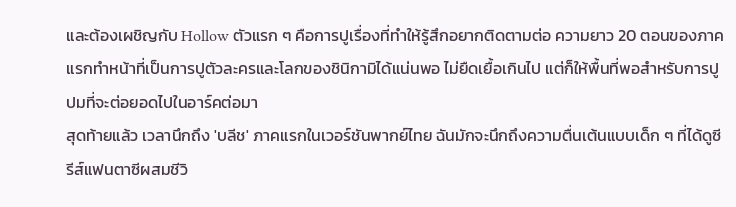และต้องเผชิญกับ Hollow ตัวแรก ๆ คือการปูเรื่องที่ทำให้รู้สึกอยากติดตามต่อ ความยาว 20 ตอนของภาคแรกทำหน้าที่เป็นการปูตัวละครและโลกของชินิกามิได้แน่นพอ ไม่ยืดเยื้อเกินไป แต่ก็ให้พื้นที่พอสำหรับการปูปมที่จะต่อยอดไปในอาร์คต่อมา
สุดท้ายแล้ว เวลานึกถึง 'บลีช' ภาคแรกในเวอร์ชันพากย์ไทย ฉันมักจะนึกถึงความตื่นเต้นแบบเด็ก ๆ ที่ได้ดูซีรีส์แฟนตาซีผสมชีวิ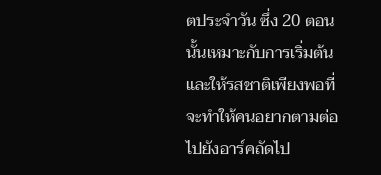ตประจำวัน ซึ่ง 20 ตอนนั้นเหมาะกับการเริ่มต้นและให้รสชาติเพียงพอที่จะทำให้คนอยากตามต่อไปยังอาร์คถัดไป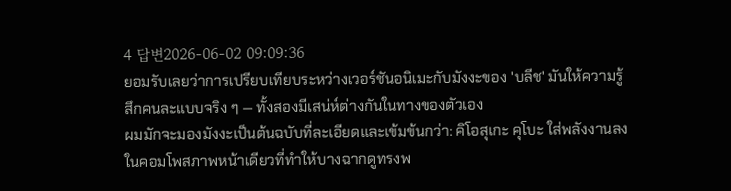4 답변2026-06-02 09:09:36
ยอมรับเลยว่าการเปรียบเทียบระหว่างเวอร์ชันอนิเมะกับมังงะของ 'บลีช' มันให้ความรู้สึกคนละแบบจริง ๆ — ทั้งสองมีเสน่ห์ต่างกันในทางของตัวเอง
ผมมักจะมองมังงะเป็นต้นฉบับที่ละเอียดและเข้มข้นกว่า: คิโอสุเกะ คุโบะ ใส่พลังงานลงในคอมโพสภาพหน้าเดียวที่ทำให้บางฉากดูทรงพ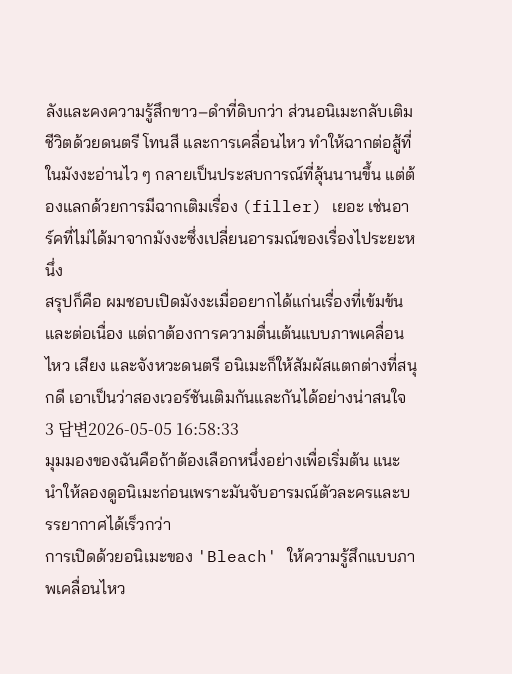ลังและคงความรู้สึกขาว–ดำที่ดิบกว่า ส่วนอนิเมะกลับเติมชีวิตด้วยดนตรี โทนสี และการเคลื่อนไหว ทำให้ฉากต่อสู้ที่ในมังงะอ่านไว ๆ กลายเป็นประสบการณ์ที่ลุ้นนานขึ้น แต่ต้องแลกด้วยการมีฉากเติมเรื่อง (filler) เยอะ เช่นอาร์คที่ไม่ได้มาจากมังงะซึ่งเปลี่ยนอารมณ์ของเรื่องไประยะหนึ่ง
สรุปก็คือ ผมชอบเปิดมังงะเมื่ออยากได้แก่นเรื่องที่เข้มข้นและต่อเนื่อง แต่ถาต้องการความตื่นเต้นแบบภาพเคลื่อนไหว เสียง และจังหวะดนตรี อนิเมะก็ให้สัมผัสแตกต่างที่สนุกดี เอาเป็นว่าสองเวอร์ชันเติมกันและกันได้อย่างน่าสนใจ
3 답변2026-05-05 16:58:33
มุมมองของฉันคือถ้าต้องเลือกหนึ่งอย่างเพื่อเริ่มต้น แนะนำให้ลองดูอนิเมะก่อนเพราะมันจับอารมณ์ตัวละครและบรรยากาศได้เร็วกว่า
การเปิดด้วยอนิเมะของ 'Bleach' ให้ความรู้สึกแบบภาพเคลื่อนไหว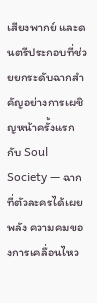เสียงพากย์ และดนตรีประกอบที่ช่วยยกระดับฉากสำคัญอย่างการเผชิญหน้าครั้งแรกกับ Soul Society — ฉากที่ตัวละครได้เผยพลัง ความคมของการเคลื่อนไหว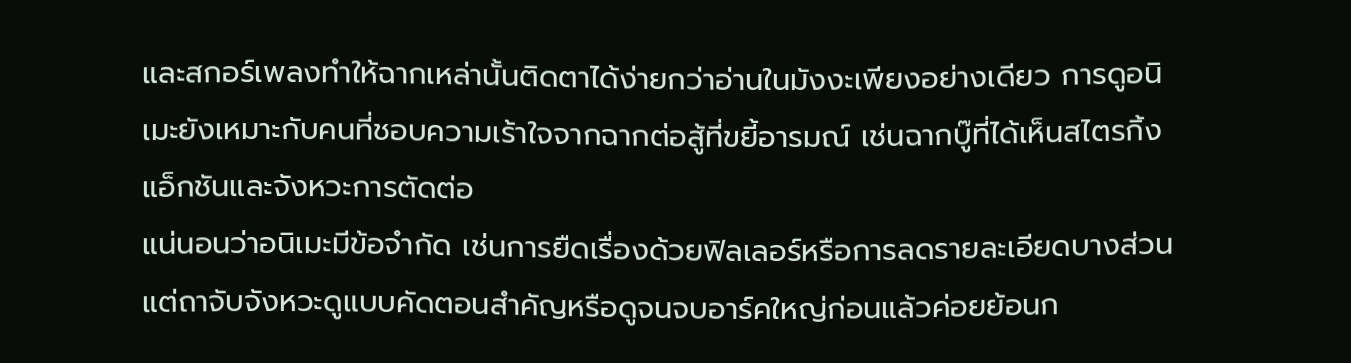และสกอร์เพลงทำให้ฉากเหล่านั้นติดตาได้ง่ายกว่าอ่านในมังงะเพียงอย่างเดียว การดูอนิเมะยังเหมาะกับคนที่ชอบความเร้าใจจากฉากต่อสู้ที่ขยี้อารมณ์ เช่นฉากบู๊ที่ได้เห็นสไตรกิ้งแอ็กชันและจังหวะการตัดต่อ
แน่นอนว่าอนิเมะมีข้อจำกัด เช่นการยืดเรื่องด้วยฟิลเลอร์หรือการลดรายละเอียดบางส่วน แต่ถาจับจังหวะดูแบบคัดตอนสำคัญหรือดูจนจบอาร์คใหญ่ก่อนแล้วค่อยย้อนก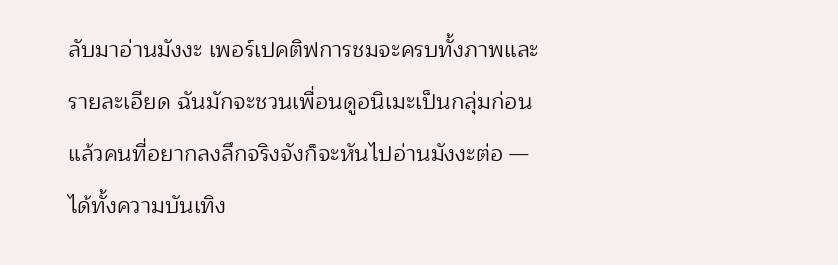ลับมาอ่านมังงะ เพอร์เปคติฟการชมจะครบทั้งภาพและรายละเอียด ฉันมักจะชวนเพื่อนดูอนิเมะเป็นกลุ่มก่อน แล้วคนที่อยากลงลึกจริงจังก็จะหันไปอ่านมังงะต่อ — ได้ทั้งความบันเทิง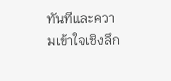ทันทีและความเข้าใจเชิงลึก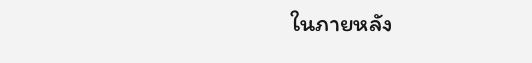ในภายหลัง